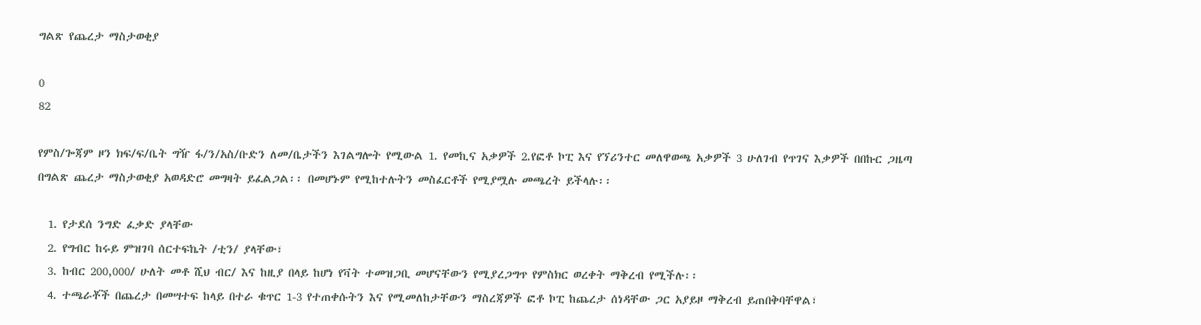ግልጽ የጨረታ ማስታወቂያ

0
82

የምስ/ጐጃም ዞን ክፍ/ፍ/ቤት ግዥ ፋ/ን/አስ/ቡድን ለመ/ቤታችን እገልግሎት የሚውል 1. የመኪና አቃዎች 2.የፎቶ ኮፒ እና የኘሪንተር መለዋወጫ አቃዎች 3 ሁለገብ የጥገና እቃዎች በበኩር ጋዜጣ በግልጽ ጨረታ ማስታወቂያ አወዳድሮ መግዛት ይፈልጋል፡፡ በመሆኑም የሚከተሉትን መስፈርቶች የሚያሟሉ መጫረት ይችላሉ፡፡

  1. የታደሰ ንግድ ፈቃድ ያላቸው
  2. የግብር ከሩይ ምዝገባ ሰርተፍኬት /ቲን/ ያላቸው፣
  3. ከብር 200,000/ ሁለት መቶ ሺህ ብር/ እና ከዚያ በላይ ከሆነ የቫት ተመዝጋቢ መሆናቸውን የሚያረጋግጥ የምስክር ወረቀት ማቅረብ የሚችሉ፡፡
  4. ተጫራቾች በጨረታ በመሣተፍ ከላይ በተራ ቁጥር 1-3 የተጠቀሱትን እና የሚመለከታቸውን ማስረጃዎች ፎቶ ኮፒ ከጨረታ ሰነዳቸው ጋር አያይዞ ማቅረብ ይጠበቅባቸዋል፣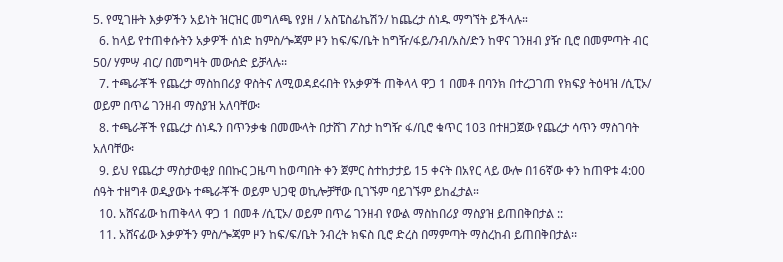5. የሚገዙት እቃዎችን አይነት ዝርዝር መግለጫ የያዘ / አስፔስፊኬሽን/ ከጨረታ ሰነዱ ማግኘት ይችላሉ።
  6. ከላይ የተጠቀሱትን አቃዎች ሰነድ ከምስ/ጐጃም ዞን ከፍ/ፍ/ቤት ከግዥ/ፋይ/ንብ/አስ/ድን ከዋና ገንዘብ ያዥ ቢሮ በመምጣት ብር 50/ ሃምሣ ብር/ በመግዛት መውሰድ ይቻላሉ፡፡
  7. ተጫራቾች የጨረታ ማስከበሪያ ዋስትና ለሚወዳደሩበት የአቃዎች ጠቅላላ ዋጋ 1 በመቶ በባንክ በተረጋገጠ የክፍያ ትዕዛዝ /ሲፒኦ/ ወይም በጥሬ ገንዘብ ማስያዝ አለባቸው፡
  8. ተጫራቾች የጨረታ ሰነዱን በጥንቃቄ በመሙላት በታሸገ ፖስታ ከግዥ ፋ/ቢሮ ቁጥር 103 በተዘጋጀው የጨረታ ሳጥን ማስገባት አለባቸው፡
  9. ይህ የጨረታ ማስታወቂያ በበኩር ጋዜጣ ከወጣበት ቀን ጀምር ስተከታታይ 15 ቀናት በአየር ላይ ውሎ በ16ኛው ቀን ከጠዋቱ 4:00 ሰዓት ተዘግቶ ወዲያውኑ ተጫራቾች ወይም ህጋዊ ወኪሎቻቸው ቢገኙም ባይገኙም ይከፈታል።
  10. አሸናፊው ከጠቅላላ ዋጋ 1 በመቶ /ሲፒኦ/ ወይም በጥሬ ገንዘብ የውል ማስከበሪያ ማስያዝ ይጠበቅበታል ::
  11. አሸናፊው እቃዎችን ምስ/ጐጃም ዞን ከፍ/ፍ/ቤት ንብረት ክፍስ ቢሮ ድረስ በማምጣት ማስረከብ ይጠበቅበታል፡፡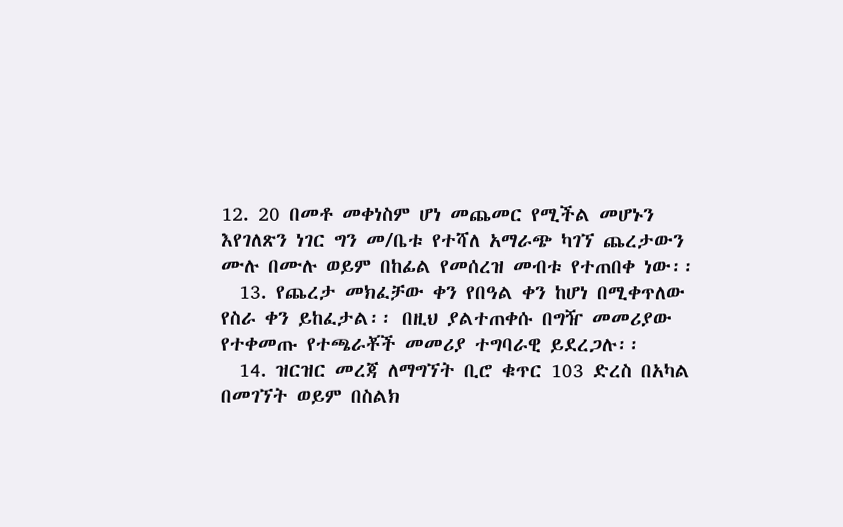12. 20 በመቶ መቀነስም ሆነ መጨመር የሚችል መሆኑን እየገለጽን ነገር ግን መ/ቤቱ የተሻለ አማራጭ ካገኘ ጨረታውን ሙሉ በሙሉ ወይም በከፊል የመሰረዝ መብቱ የተጠበቀ ነው፡፡
  13. የጨረታ መክፈቻው ቀን የበዓል ቀን ከሆነ በሚቀጥለው የስራ ቀን ይከፈታል፡፡ በዚህ ያልተጠቀሱ በግዥ መመሪያው የተቀመጡ የተጫራቾች መመሪያ ተግባራዊ ይደረጋሉ፡፡
  14. ዝርዝር መረጃ ለማግኘት ቢሮ ቁጥር 103 ድረስ በአካል በመገኘት ወይም በስልክ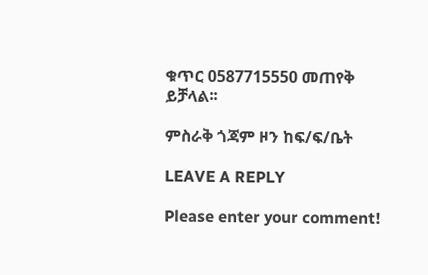ቁጥር 0587715550 መጠየቅ ይቻላል፡፡

ምስራቅ ጎጃም ዞን ከፍ/ፍ/ቤት

LEAVE A REPLY

Please enter your comment!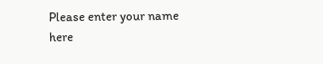Please enter your name here